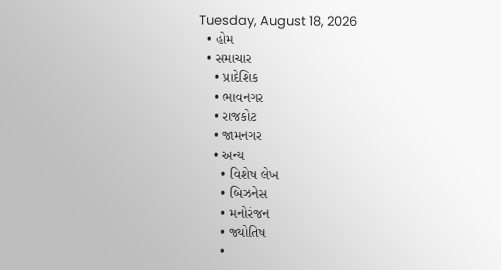Tuesday, August 18, 2026
  • હોમ
  • સમાચાર
    • પ્રાદેશિક
    • ભાવનગર
    • રાજકોટ
    • જામનગર
    • અન્ય
      • વિશેષ લેખ
      • બિઝનેસ
      • મનોરંજન
      • જ્યોતિષ
      •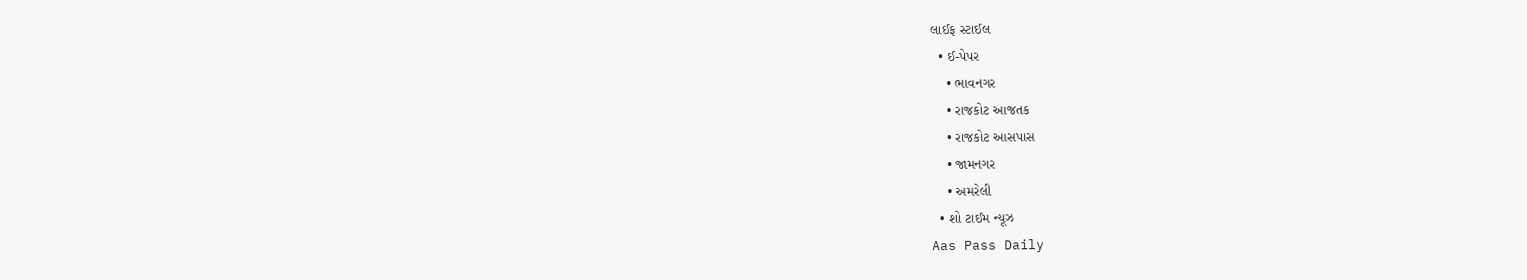લાઈફ સ્ટાઈલ
  • ઈ-પેપર
    • ભાવનગર
    • રાજકોટ આજતક
    • રાજકોટ આસપાસ
    • જામનગર
    • અમરેલી
  • શો ટાઈમ ન્યૂઝ
Aas Pass Daily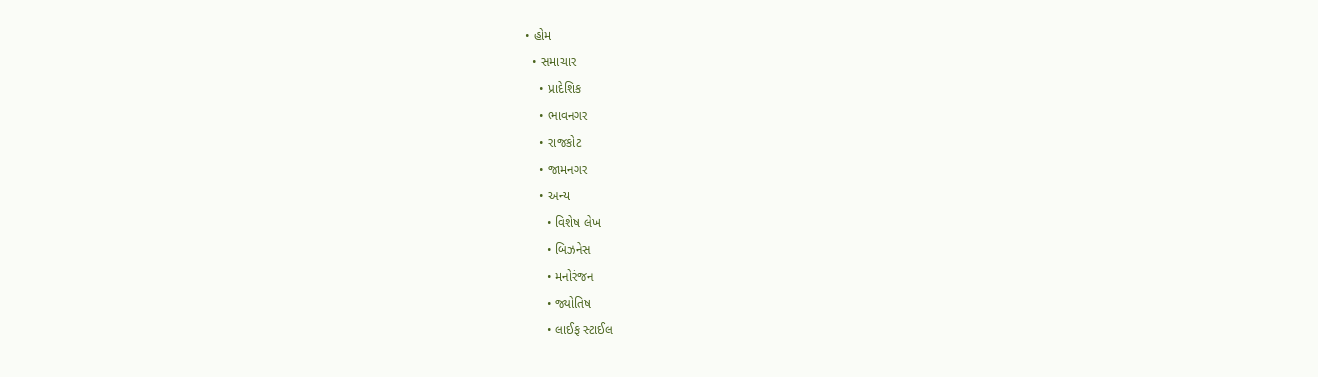• હોમ
  • સમાચાર
    • પ્રાદેશિક
    • ભાવનગર
    • રાજકોટ
    • જામનગર
    • અન્ય
      • વિશેષ લેખ
      • બિઝનેસ
      • મનોરંજન
      • જ્યોતિષ
      • લાઈફ સ્ટાઈલ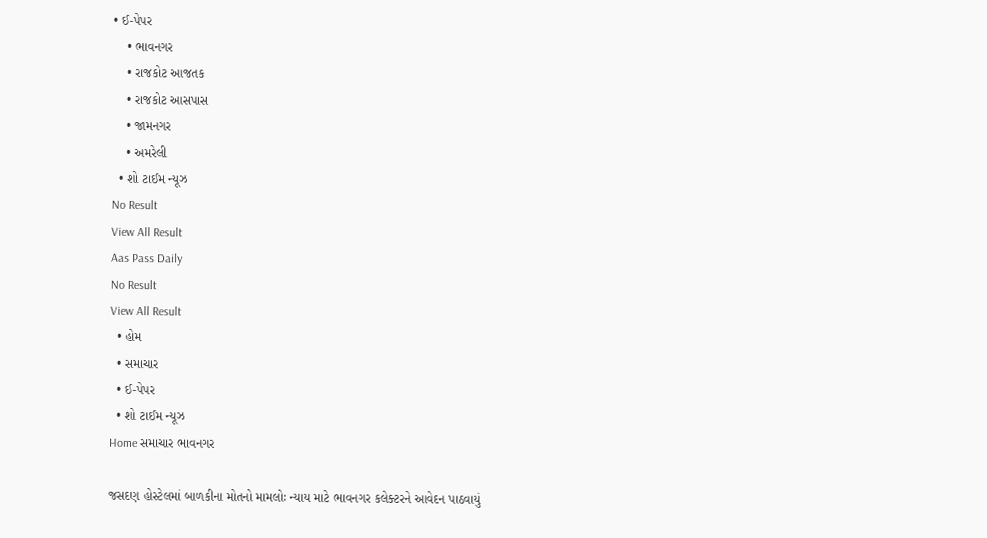• ઈ-પેપર
    • ભાવનગર
    • રાજકોટ આજતક
    • રાજકોટ આસપાસ
    • જામનગર
    • અમરેલી
  • શો ટાઈમ ન્યૂઝ
No Result
View All Result
Aas Pass Daily
No Result
View All Result
  • હોમ
  • સમાચાર
  • ઈ-પેપર
  • શો ટાઈમ ન્યૂઝ
Home સમાચાર ભાવનગર

જસદણ હોસ્ટેલમાં બાળકીના મોતનો મામલોઃ ન્યાય માટે ભાવનગર કલેક્ટરને આવેદન પાઠવાયું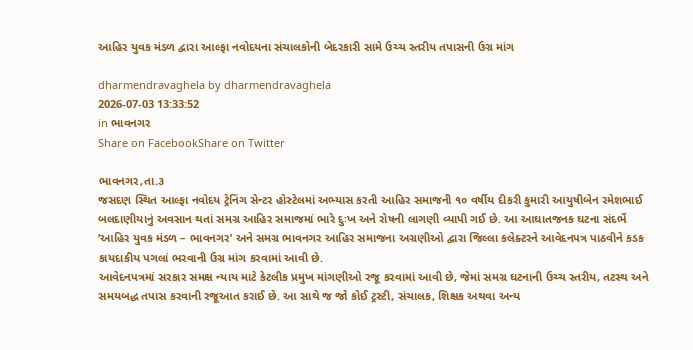આહિર યુવક મંડળ દ્વારા આલ્ફા નવોદયના સંચાલકોની બેદરકારી સામે ઉચ્ચ સ્તરીય તપાસની ઉગ્ર માંગ

dharmendravaghela by dharmendravaghela
2026-07-03 13:33:52
in ભાવનગર
Share on FacebookShare on Twitter

ભાવનગર,તા.૩
જસદણ સ્થિત આલ્ફા નવોદય ટ્રેનિંગ સેન્ટર હોસ્ટેલમાં અભ્યાસ કરતી આહિર સમાજની ૧૦ વર્ષીય દીકરી કુમારી આયુષીબેન રમેશભાઈ બલદાણીયાનું અવસાન થતાં સમગ્ર આહિર સમાજમાં ભારે દુઃખ અને રોષની લાગણી વ્યાપી ગઈ છે. આ આઘાતજનક ઘટના સંદર્ભે ‘આહિર યુવક મંડળ – ભાવનગર’ અને સમગ્ર ભાવનગર આહિર સમાજના અગ્રણીઓ દ્વારા જિલ્લા કલેક્ટરને આવેદનપત્ર પાઠવીને કડક કાયદાકીય પગલાં ભરવાની ઉગ્ર માંગ કરવામાં આવી છે.
આવેદનપત્રમાં સરકાર સમક્ષ ન્યાય માટે કેટલીક પ્રમુખ માંગણીઓ રજૂ કરવામાં આવી છે, જેમાં સમગ્ર ઘટનાની ઉચ્ચ સ્તરીય, તટસ્થ અને સમયબદ્ધ તપાસ કરવાની રજૂઆત કરાઈ છે. આ સાથે જ જો કોઈ ટ્રસ્ટી, સંચાલક, શિક્ષક અથવા અન્ય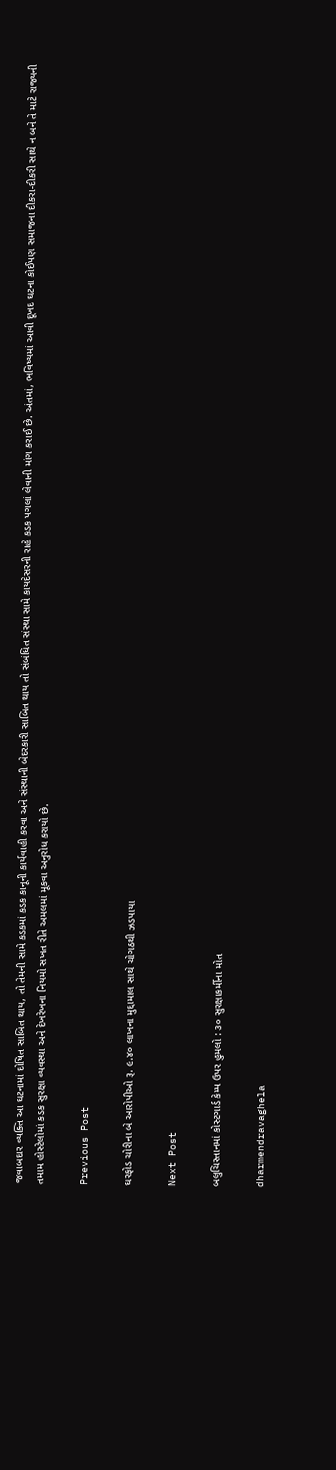જવાબદાર વ્યક્તિ આ ઘટનામાં દોષિત સાબિત થાય, તો તેમની સામે કડકમાં કડક કાનૂની કાર્યવાહી કરવા અને સંસ્થાની બેદરકારી સાબિત થાય તો સંબંધિત સંસ્થા સામે કાયદેસરની રાહે કડક પગલાં લેવાની માંગ કરાઈ છે. અંતમાં, ભવિષ્યમાં આવી દૂખદ ઘટના કોઈપણ સમાજના દીકરા-દીકરી સાથે ન બને તે માટે રાજ્યની તમામ હોસ્ટેલોમાં કડક સુરક્ષા વ્યવસ્થા અને દેખરેખના નિયમો સખત રીતે અમલમાં મૂકવા અનુરોધ કરાયો છે.

Previous Post

ઘરફોડ ચોરીના બે આરોપીઓ રૂ. ૯.૪૦ લાખના મુદ્દામાલ સાથે ચોગઠથી ઝડપાયા

Next Post

બલુચિસ્તાનમાં કોસ્ટગાર્ડ કેમ્પ ઉપર હુમલો : ૩૦ સુરક્ષાકર્મીના મોત

dharmendravaghela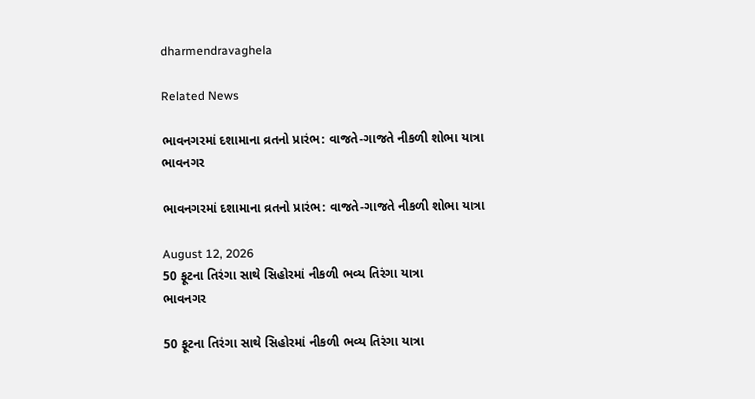dharmendravaghela

Related News

ભાવનગરમાં દશામાના વ્રતનો પ્રારંભ: વાજતે-ગાજતે નીકળી શોભા યાત્રા
ભાવનગર

ભાવનગરમાં દશામાના વ્રતનો પ્રારંભ: વાજતે-ગાજતે નીકળી શોભા યાત્રા

August 12, 2026
50 ફૂટના તિરંગા સાથે સિહોરમાં નીકળી ભવ્ય તિરંગા યાત્રા
ભાવનગર

50 ફૂટના તિરંગા સાથે સિહોરમાં નીકળી ભવ્ય તિરંગા યાત્રા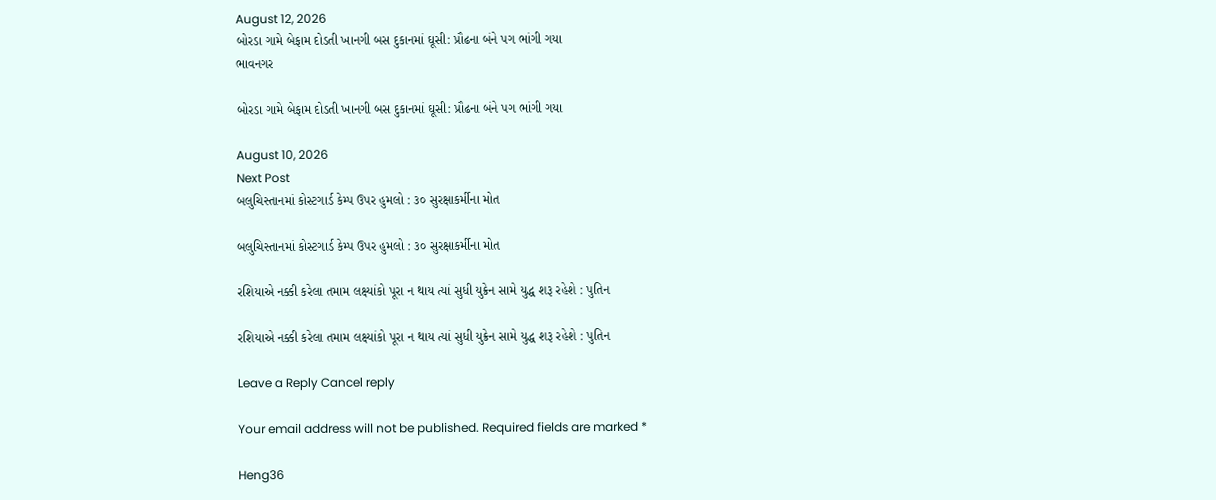August 12, 2026
બોરડા ગામે બેફામ દોડતી ખાનગી બસ દુકાનમાં ઘૂસી: પ્રૌઢના બંને પગ ભાંગી ગયા
ભાવનગર

બોરડા ગામે બેફામ દોડતી ખાનગી બસ દુકાનમાં ઘૂસી: પ્રૌઢના બંને પગ ભાંગી ગયા

August 10, 2026
Next Post
બલુચિસ્તાનમાં કોસ્ટગાર્ડ કેમ્પ ઉપર હુમલો : ૩૦ સુરક્ષાકર્મીના મોત

બલુચિસ્તાનમાં કોસ્ટગાર્ડ કેમ્પ ઉપર હુમલો : ૩૦ સુરક્ષાકર્મીના મોત

રશિયાએ નક્કી કરેલા તમામ લક્ષ્યાંકો પૂરા ન થાય ત્યાં સુધી યુક્રેન સામે યુદ્ધ શરૂ રહેશે : પુતિન

રશિયાએ નક્કી કરેલા તમામ લક્ષ્યાંકો પૂરા ન થાય ત્યાં સુધી યુક્રેન સામે યુદ્ધ શરૂ રહેશે : પુતિન

Leave a Reply Cancel reply

Your email address will not be published. Required fields are marked *

Heng36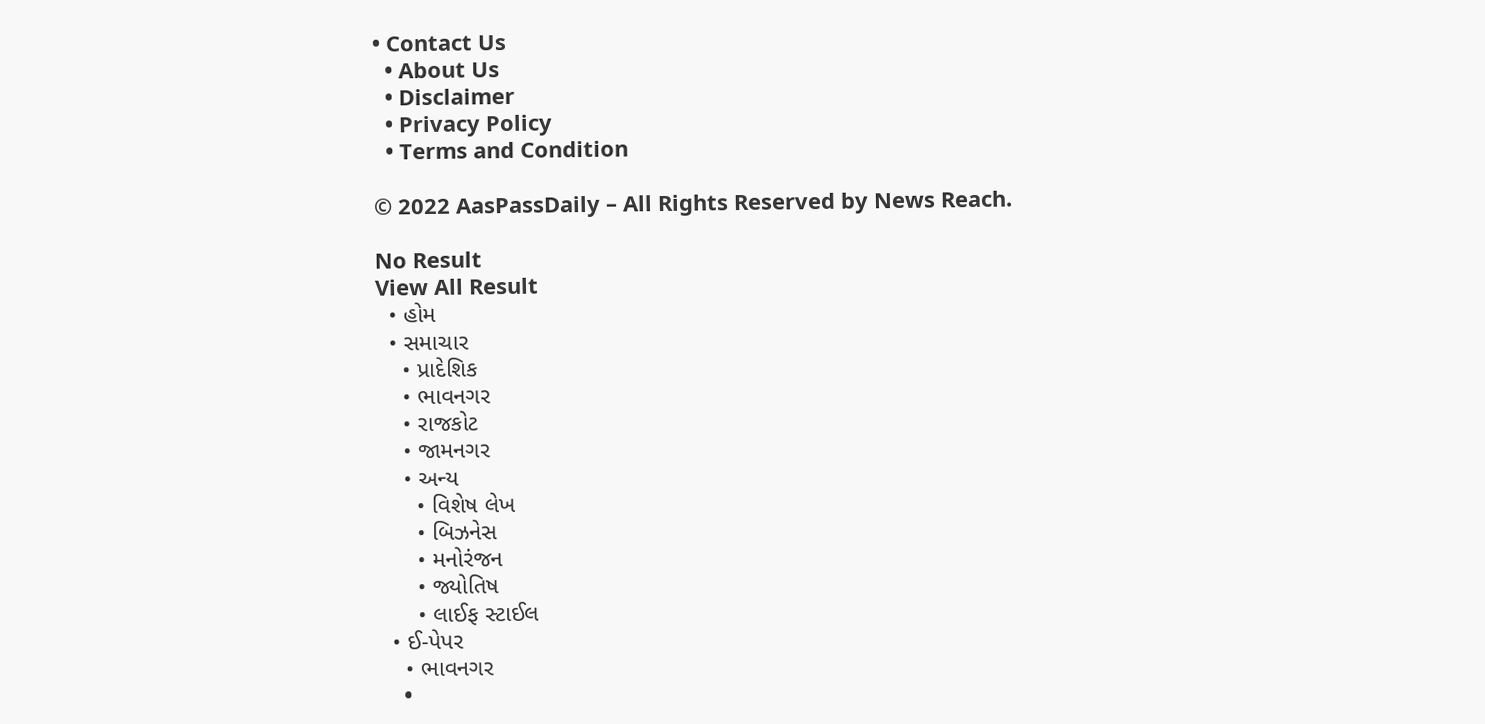• Contact Us
  • About Us
  • Disclaimer
  • Privacy Policy
  • Terms and Condition

© 2022 AasPassDaily – All Rights Reserved by News Reach.

No Result
View All Result
  • હોમ
  • સમાચાર
    • પ્રાદેશિક
    • ભાવનગર
    • રાજકોટ
    • જામનગર
    • અન્ય
      • વિશેષ લેખ
      • બિઝનેસ
      • મનોરંજન
      • જ્યોતિષ
      • લાઈફ સ્ટાઈલ
  • ઈ-પેપર
    • ભાવનગર
    •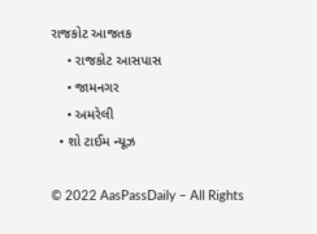રાજકોટ આજતક
    • રાજકોટ આસપાસ
    • જામનગર
    • અમરેલી
  • શો ટાઈમ ન્યૂઝ

© 2022 AasPassDaily – All Rights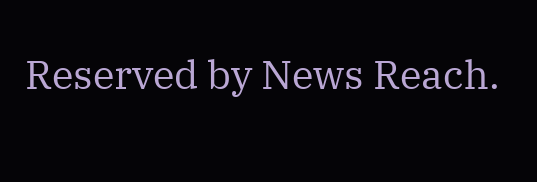Reserved by News Reach.